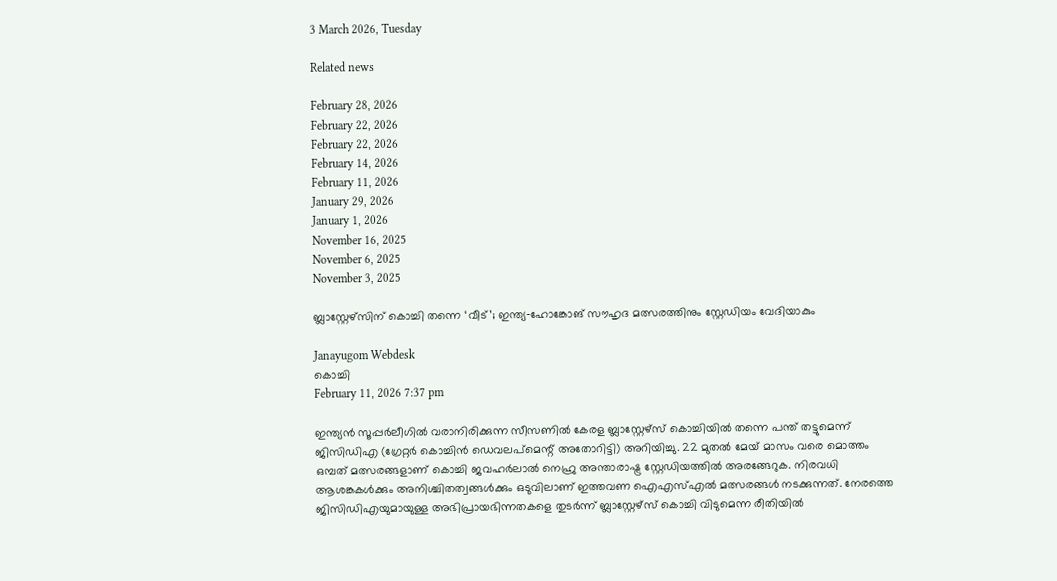3 March 2026, Tuesday

Related news

February 28, 2026
February 22, 2026
February 22, 2026
February 14, 2026
February 11, 2026
January 29, 2026
January 1, 2026
November 16, 2025
November 6, 2025
November 3, 2025

ബ്ലാസ്റ്റേഴ്സിന്‌ കൊച്ചി തന്നെ ‘വീട്’; ഇന്ത്യ‑ഹോങ്കോങ് സൗഹൃദ മത്സരത്തിനും സ്റ്റേഡിയം വേദിയാകും

Janayugom Webdesk
കൊച്ചി
February 11, 2026 7:37 pm

ഇന്ത്യന്‍ സൂപ്പര്‍ലീഗില്‍ വരാനിരിക്കുന്ന സീസണില്‍ കേരള ബ്ലാസ്റ്റേഴ്‌സ് കൊച്ചിയില്‍ തന്നെ പന്ത് തട്ടുമെന്ന് ജിസിഡിഎ (ഗ്രേറ്റര്‍ കൊച്ചിന്‍ ഡെവലപ്‌മെന്റ് അതോറിട്ടി) അറിയിച്ചു. 22 മുതല്‍ മേയ് മാസം വരെ മൊത്തം ഒമ്പത് മത്സരങ്ങളാണ് കൊച്ചി ജവഹര്‍ലാല്‍ നെഹ്രു അന്താരാഷ്ട്ര സ്റ്റേഡിയത്തില്‍ അരങ്ങേറുക. നിരവധി ആശങ്കകള്‍ക്കും അനിശ്ചിതത്വങ്ങള്‍ക്കും ഒടുവിലാണ് ഇത്തവണ ഐഎസ്എല്‍ മത്സരങ്ങള്‍ നടക്കുന്നത്. നേരത്തെ ജിസിഡിഎയുമായുള്ള അഭിപ്രായഭിന്നതകളെ തുടര്‍ന്ന് ബ്ലാസ്റ്റേഴ്‌സ് കൊച്ചി വിടുമെന്ന രീതിയില്‍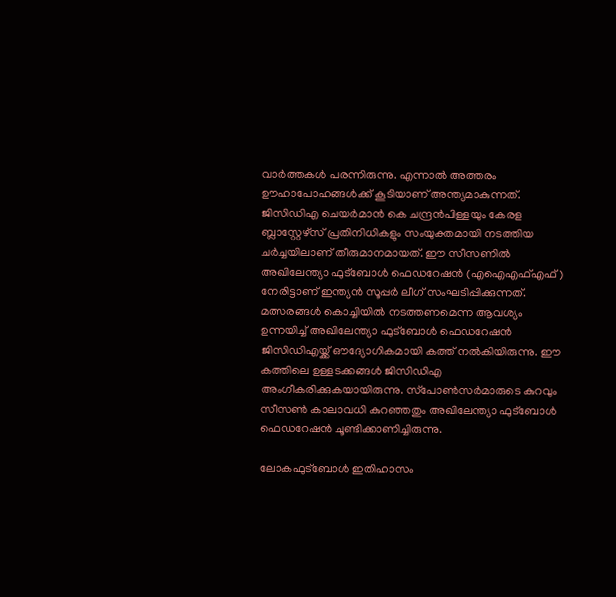വാര്‍ത്തകള്‍ പരന്നിരുന്നു. എന്നാല്‍ അത്തരം ഊഹാപോഹങ്ങള്‍ക്ക് കൂടിയാണ് അന്ത്യമാകുന്നത്. ജിസിഡിഎ ചെയര്‍മാന്‍ കെ ചന്ദ്രന്‍പിള്ളയും കേരള ബ്ലാസ്റ്റേഴ്‌സ് പ്രതിനിധികളും സംയുക്തമായി നടത്തിയ ചര്‍ച്ചയിലാണ് തീരുമാനമായത്. ഈ സീസണില്‍ അഖിലേന്ത്യാ ഫുട്‌ബോള്‍ ഫെഡറേഷന്‍ (എഐഎഫ്എഫ്) നേരിട്ടാണ് ഇന്ത്യന്‍ സൂപ്പര്‍ ലീഗ് സംഘടിപ്പിക്കുന്നത്. മത്സരങ്ങള്‍ കൊച്ചിയില്‍ നടത്തണമെന്ന ആവശ്യം ഉന്നയിച്ച് അഖിലേന്ത്യാ ഫുട്‌ബോള്‍ ഫെഡറേഷന്‍ ജിസിഡിഎയ്ക്ക് ഔദ്യോഗികമായി കത്ത് നല്‍കിയിരുന്നു. ഈ കത്തിലെ ഉള്ളടക്കങ്ങള്‍ ജിസിഡിഎ അംഗീകരിക്കുകയായിരുന്നു. സ്‌പോണ്‍സര്‍മാരുടെ കുറവും സീസണ്‍ കാലാവധി കുറഞ്ഞതും അഖിലേന്ത്യാ ഫുട്‌ബോള്‍ ഫെഡറേഷന്‍ ചൂണ്ടിക്കാണിച്ചിരുന്നു.

ലോകഫുട്‌ബോള്‍ ഇതിഹാസം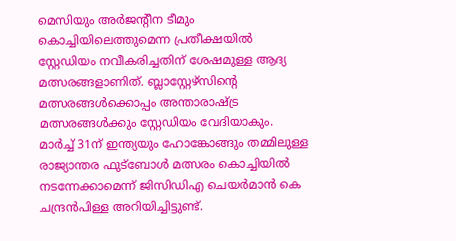മെസിയും അര്‍ജന്റീന ടീമും കൊച്ചിയിലെത്തുമെന്ന പ്രതീക്ഷയില്‍ സ്റ്റേഡിയം നവീകരിച്ചതിന് ശേഷമുള്ള ആദ്യ മത്സരങ്ങളാണിത്. ബ്ലാസ്റ്റേഴ്‌സിന്റെ മത്സരങ്ങള്‍ക്കൊപ്പം അന്താരാഷ്ട്ര മത്സരങ്ങള്‍ക്കും സ്റ്റേഡിയം വേദിയാകും. മാര്‍ച്ച് 31ന് ഇന്ത്യയും ഹോങ്കോങ്ങും തമ്മിലുള്ള രാജ്യാന്തര ഫുട്‌ബോള്‍ മത്സരം കൊച്ചിയില്‍ നടന്നേക്കാമെന്ന് ജിസിഡിഎ ചെയര്‍മാന്‍ കെ ചന്ദ്രന്‍പിള്ള അറിയിച്ചിട്ടുണ്ട്.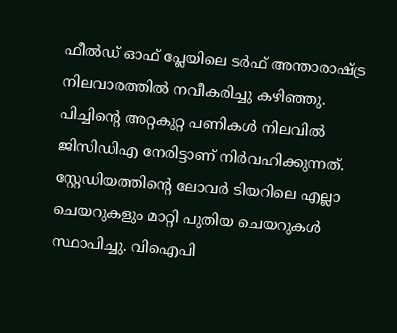ഫീല്‍ഡ് ഓഫ് പ്ലേയിലെ ടര്‍ഫ് അന്താരാഷ്ട്ര നിലവാരത്തില്‍ നവീകരിച്ചു കഴിഞ്ഞു. പിച്ചിന്റെ അറ്റകുറ്റ പണികള്‍ നിലവില്‍ ജിസിഡിഎ നേരിട്ടാണ് നിര്‍വഹിക്കുന്നത്. സ്റ്റേഡിയത്തിന്റെ ലോവര്‍ ടിയറിലെ എല്ലാ ചെയറുകളും മാറ്റി പുതിയ ചെയറുകള്‍ സ്ഥാപിച്ചു. വിഐപി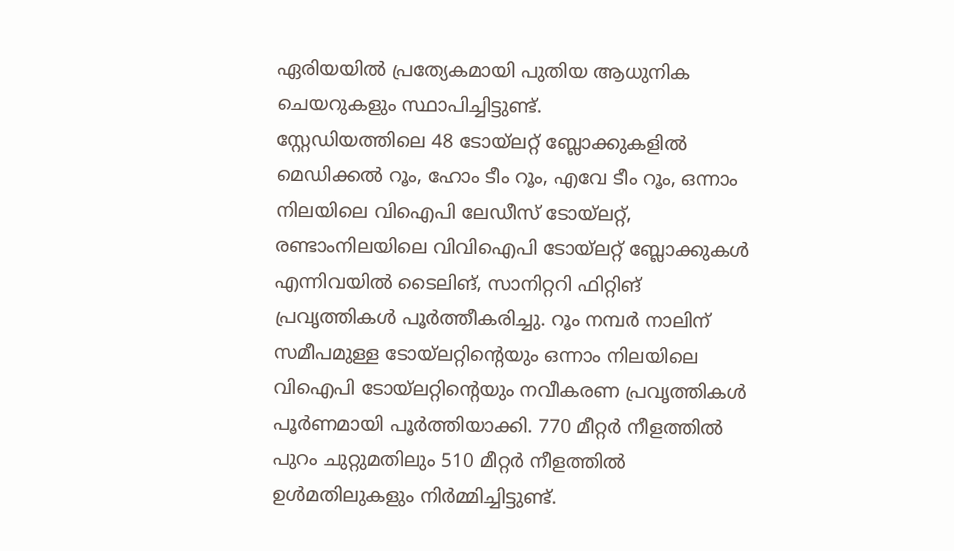ഏരിയയില്‍ പ്രത്യേകമായി പുതിയ ആധുനിക ചെയറുകളും സ്ഥാപിച്ചിട്ടുണ്ട്.
സ്റ്റേഡിയത്തിലെ 48 ടോയ്‌ലറ്റ് ബ്ലോക്കുകളില്‍ മെഡിക്കല്‍ റൂം, ഹോം ടീം റൂം, എവേ ടീം റൂം, ഒന്നാം നിലയിലെ വിഐപി ലേഡീസ് ടോയ്‌ലറ്റ്, രണ്ടാംനിലയിലെ വിവിഐപി ടോയ്‌ലറ്റ് ബ്ലോക്കുകള്‍ എന്നിവയില്‍ ടൈലിങ്, സാനിറ്ററി ഫിറ്റിങ് പ്രവൃത്തികള്‍ പൂര്‍ത്തീകരിച്ചു. റൂം നമ്പര്‍ നാലിന് സമീപമുള്ള ടോയ്‌ലറ്റിന്റെയും ഒന്നാം നിലയിലെ വിഐപി ടോയ്‌ലറ്റിന്റെയും നവീകരണ പ്രവൃത്തികള്‍ പൂര്‍ണമായി പൂര്‍ത്തിയാക്കി. 770 മീറ്റര്‍ നീളത്തില്‍ പുറം ചുറ്റുമതിലും 510 മീറ്റര്‍ നീളത്തില്‍ ഉള്‍മതിലുകളും നിര്‍മ്മിച്ചിട്ടുണ്ട്.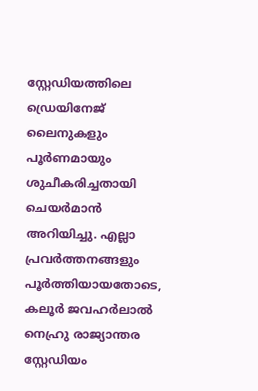സ്റ്റേഡിയത്തിലെ ഡ്രെയിനേജ് ലൈനുകളും പൂര്‍ണമായും ശുചീകരിച്ചതായി ചെയര്‍മാന്‍ അറിയിച്ചു. എല്ലാ പ്രവര്‍ത്തനങ്ങളും പൂര്‍ത്തിയായതോടെ, കലൂര്‍ ജവഹര്‍ലാല്‍ നെഹ്രു രാജ്യാന്തര സ്റ്റേഡിയം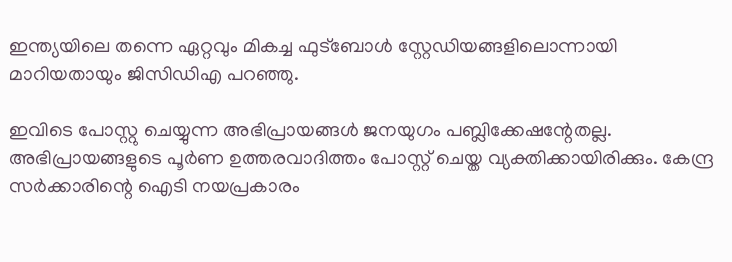ഇന്ത്യയിലെ തന്നെ ഏറ്റവും മികച്ച ഫുട്‌ബോള്‍ സ്റ്റേഡിയങ്ങളിലൊന്നായി മാറിയതായും ജിസിഡിഎ പറഞ്ഞു.

ഇവിടെ പോസ്റ്റു ചെയ്യുന്ന അഭിപ്രായങ്ങള്‍ ജനയുഗം പബ്ലിക്കേഷന്റേതല്ല. അഭിപ്രായങ്ങളുടെ പൂര്‍ണ ഉത്തരവാദിത്തം പോസ്റ്റ് ചെയ്ത വ്യക്തിക്കായിരിക്കും. കേന്ദ്ര സര്‍ക്കാരിന്റെ ഐടി നയപ്രകാരം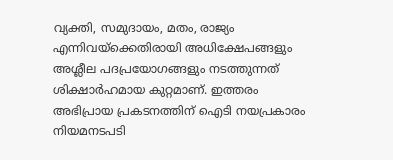വ്യക്തി, സമുദായം, മതം, രാജ്യം എന്നിവയ്‌ക്കെതിരായി അധിക്ഷേപങ്ങളും അശ്ലീല പദപ്രയോഗങ്ങളും നടത്തുന്നത് ശിക്ഷാര്‍ഹമായ കുറ്റമാണ്. ഇത്തരം അഭിപ്രായ പ്രകടനത്തിന് ഐടി നയപ്രകാരം നിയമനടപടി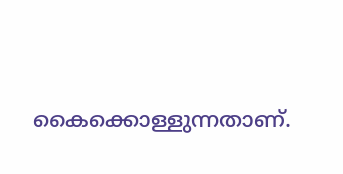കൈക്കൊള്ളുന്നതാണ്.